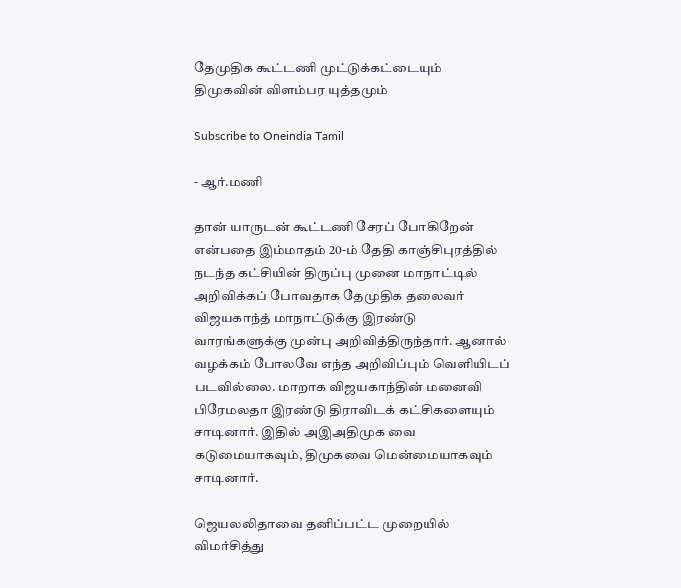தேமுதிக கூட்டணி முட்டுக்கட்டையும் திமுகவின் விளம்பர யுத்தமும்

Subscribe to Oneindia Tamil

- ஆர்.மணி

தான் யாருடன் கூட்டணி சேரப் போகிறேன் என்பதை இம்மாதம் 20-ம் தேதி காஞ்சிபுரத்தில் நடந்த கட்சியின் திருப்பு முனை மாநாட்டில் அறிவிக்கப் போவதாக தேமுதிக தலைவர் விஜயகாந்த் மாநாட்டுக்கு இரண்டு வாரங்களுக்கு முன்பு அறிவித்திருந்தார். ஆனால் வழக்கம் போலவே எந்த அறிவிப்பும் வெளியிடப் படவில்லை. மாறாக விஜயகாந்தின் மனைவி பிரேமலதா இரண்டு திராவிடக் கட்சிகளையும் சாடினார். இதில் அஇஅதிமுக வை கடுமையாகவும், திமுகவை மென்மையாகவும் சாடினார்.

ஜெயலலிதாவை தனிப்பட்ட முறையில் விமர்சித்து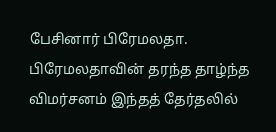பேசினார் பிரேமலதா. பிரேமலதாவின் தரந்த தாழ்ந்த விமர்சனம் இந்தத் தேர்தலில்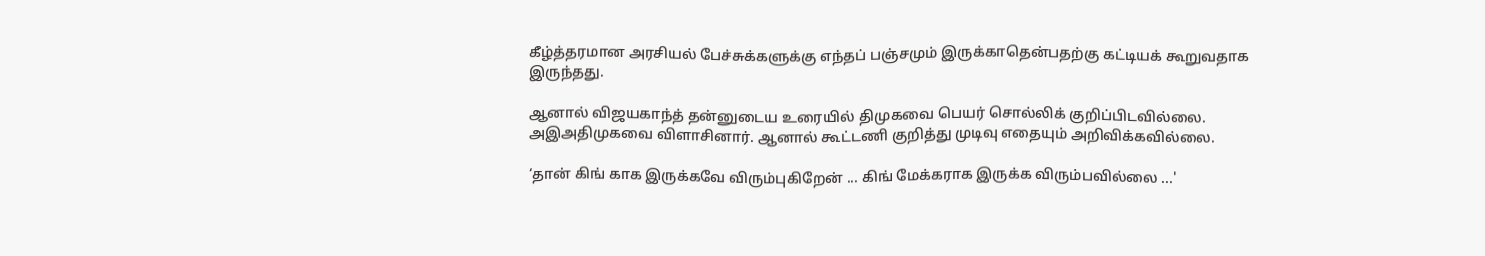கீழ்த்தரமான அரசியல் பேச்சுக்களுக்கு எந்தப் பஞ்சமும் இருக்காதென்பதற்கு கட்டியக் கூறுவதாக இருந்தது.

ஆனால் விஜயகாந்த் தன்னுடைய உரையில் திமுகவை பெயர் சொல்லிக் குறிப்பிடவில்லை. அஇஅதிமுகவை விளாசினார். ஆனால் கூட்டணி குறித்து முடிவு எதையும் அறிவிக்கவில்லை.

‘தான் கிங் காக இருக்கவே விரும்புகிறேன் ... கிங் மேக்கராக இருக்க விரும்பவில்லை ...'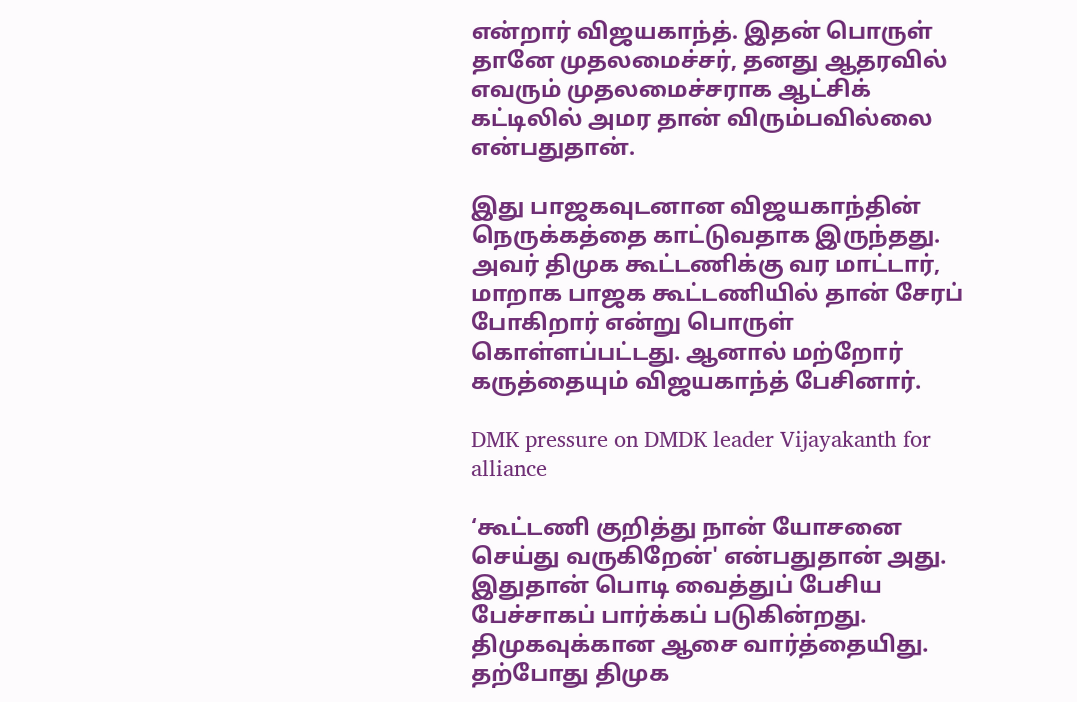என்றார் விஜயகாந்த். இதன் பொருள் தானே முதலமைச்சர், தனது ஆதரவில் எவரும் முதலமைச்சராக ஆட்சிக் கட்டிலில் அமர தான் விரும்பவில்லை என்பதுதான்.

இது பாஜகவுடனான விஜயகாந்தின் நெருக்கத்தை காட்டுவதாக இருந்தது. அவர் திமுக கூட்டணிக்கு வர மாட்டார், மாறாக பாஜக கூட்டணியில் தான் சேரப் போகிறார் என்று பொருள் கொள்ளப்பட்டது. ஆனால் மற்றோர் கருத்தையும் விஜயகாந்த் பேசினார்.

DMK pressure on DMDK leader Vijayakanth for alliance

‘கூட்டணி குறித்து நான் யோசனை செய்து வருகிறேன்' என்பதுதான் அது. இதுதான் பொடி வைத்துப் பேசிய பேச்சாகப் பார்க்கப் படுகின்றது. திமுகவுக்கான ஆசை வார்த்தையிது. தற்போது திமுக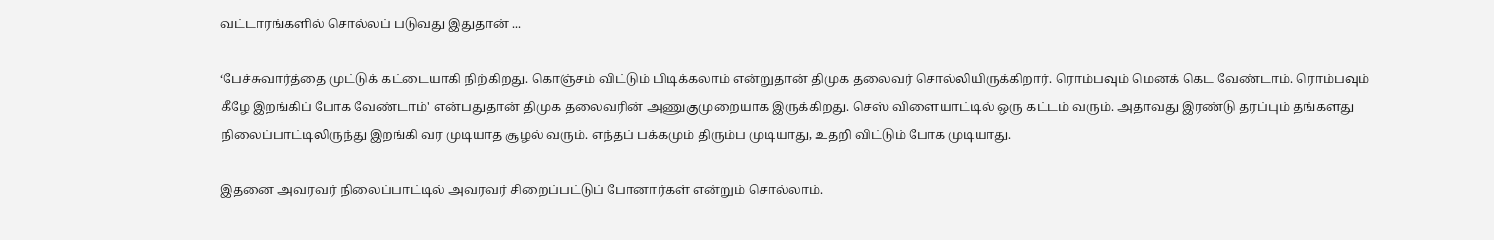வட்டாரங்களில் சொல்லப் படுவது இதுதான் ...

‘பேச்சுவார்த்தை முட்டுக் கட்டையாகி நிற்கிறது. கொஞ்சம் விட்டும் பிடிக்கலாம் என்றுதான் திமுக தலைவர் சொல்லியிருக்கிறார். ரொம்பவும் மெனக் கெட வேண்டாம். ரொம்பவும் கீழே இறங்கிப் போக வேண்டாம்' என்பதுதான் திமுக தலைவரின் அணுகுமுறையாக இருக்கிறது. செஸ் விளையாட்டில் ஒரு கட்டம் வரும். அதாவது இரண்டு தரப்பும் தங்களது நிலைப்பாட்டிலிருந்து இறங்கி வர முடியாத சூழல் வரும். எந்தப் பக்கமும் திரும்ப முடியாது, உதறி விட்டும் போக முடியாது.

இதனை அவரவர் நிலைப்பாட்டில் அவரவர் சிறைப்பட்டுப் போனார்கள் என்றும் சொல்லாம்.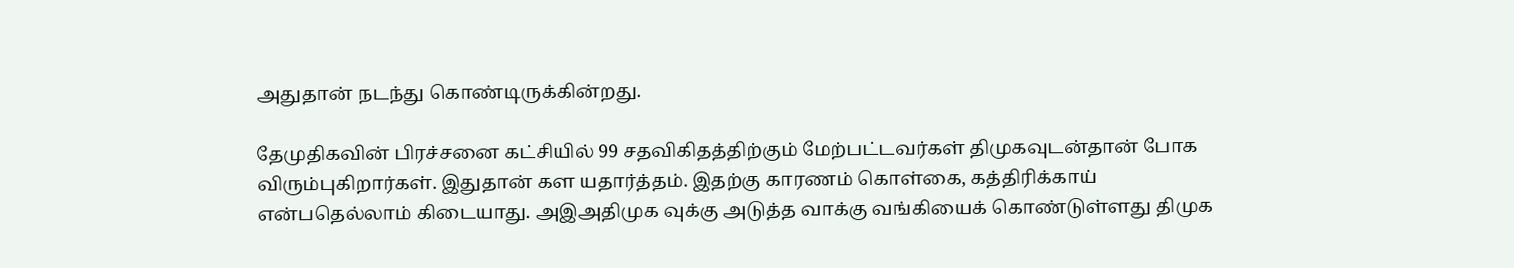அதுதான் நடந்து கொண்டிருக்கின்றது.

தேமுதிகவின் பிரச்சனை கட்சியில் 99 சதவிகிதத்திற்கும் மேற்பட்டவர்கள் திமுகவுடன்தான் போக விரும்புகிறார்கள். இதுதான் கள யதார்த்தம். இதற்கு காரணம் கொள்கை, கத்திரிக்காய் என்பதெல்லாம் கிடையாது. அஇஅதிமுக வுக்கு அடுத்த வாக்கு வங்கியைக் கொண்டுள்ளது திமுக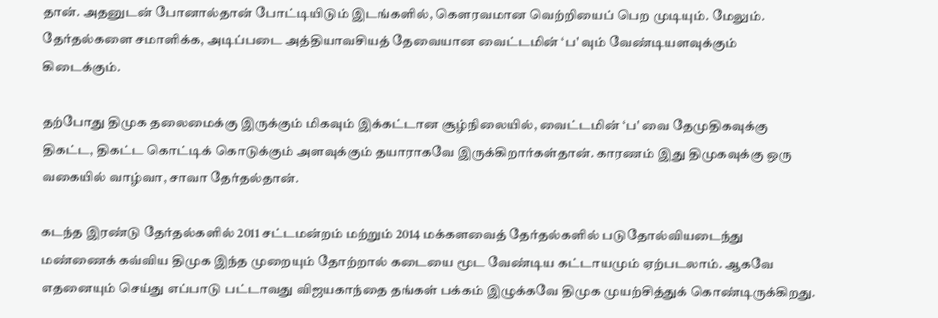தான். அதனுடன் போனால்தான் போட்டியிடும் இடங்களில், கெளரவமான வெற்றியைப் பெற முடியும். மேலும். தேர்தல்களை சமாளிக்க, அடிப்படை அத்தியாவசியத் தேவையான வைட்டமின் ‘ப' வும் வேண்டியளவுக்கும் கிடைக்கும்.

தற்போது திமுக தலைமைக்கு இருக்கும் மிகவும் இக்கட்டான சூழ்நிலையில், வைட்டமின் ‘ப' வை தேமுதிகவுக்கு திகட்ட, திகட்ட கொட்டிக் கொடுக்கும் அளவுக்கும் தயாராகவே இருக்கிறார்கள்தான். காரணம் இது திமுகவுக்கு ஒரு வகையில் வாழ்வா, சாவா தேர்தல்தான்.

கடந்த இரண்டு தேர்தல்களில் 2011 சட்டமன்றம் மற்றும் 2014 மக்களவைத் தேர்தல்களில் படுதோல்வியடைந்து மண்ணைக் கவ்விய திமுக இந்த முறையும் தோற்றால் கடையை மூட வேண்டிய கட்டாயமும் ஏற்படலாம். ஆகவே எதனையும் செய்து எப்பாடு பட்டாவது விஜயகாந்தை தங்கள் பக்கம் இழுக்கவே திமுக முயற்சித்துக் கொண்டிருக்கிறது.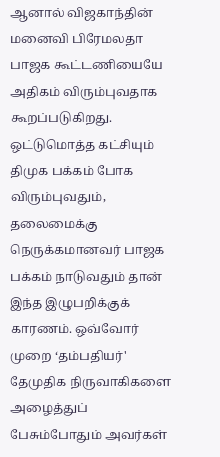ஆனால் விஜகாந்தின் மனைவி பிரேமலதா பாஜக கூட்டணியையே அதிகம் விரும்புவதாக கூறப்படுகிறது. ஒட்டுமொத்த கட்சியும் திமுக பக்கம் போக விரும்புவதும், தலைமைக்கு நெருக்கமானவர் பாஜக பக்கம் நாடுவதும் தான் இந்த இழுபறிக்குக் காரணம். ஒவ்வோர் முறை ‘தம்பதியர்' தேமுதிக நிருவாகிகளை அழைத்துப் பேசும்போதும் அவர்கள்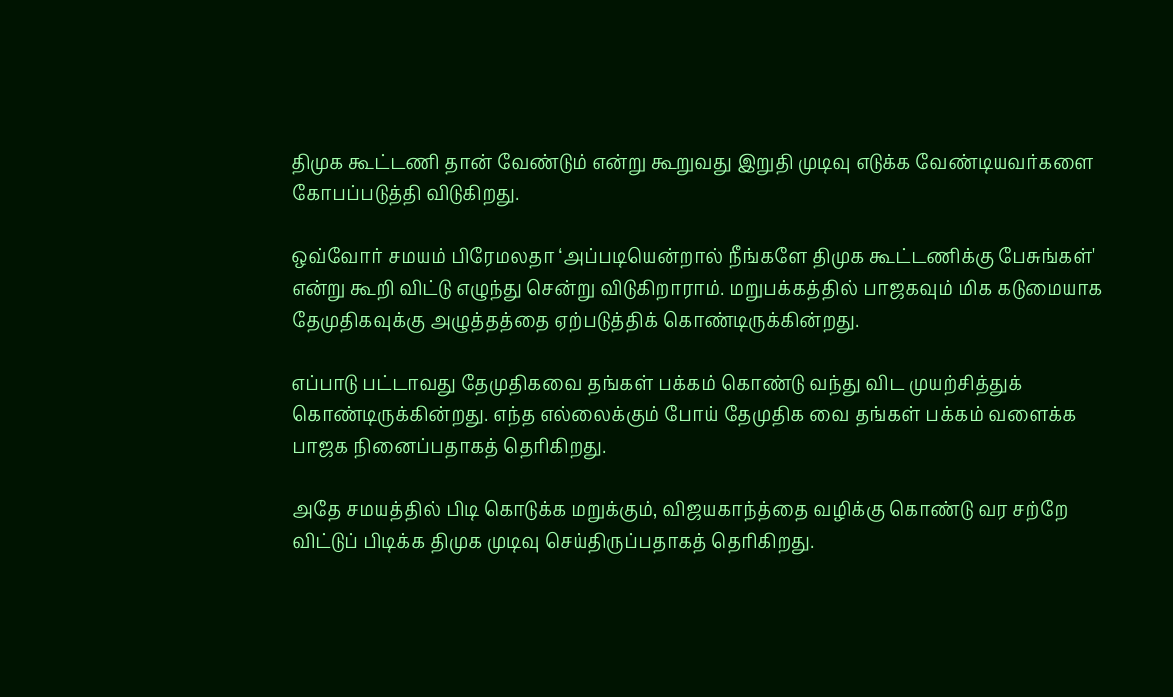திமுக கூட்டணி தான் வேண்டும் என்று கூறுவது இறுதி முடிவு எடுக்க வேண்டியவர்களை கோபப்படுத்தி விடுகிறது.

ஒவ்வோர் சமயம் பிரேமலதா ‘அப்படியென்றால் நீங்களே திமுக கூட்டணிக்கு பேசுங்கள்' என்று கூறி விட்டு எழுந்து சென்று விடுகிறாராம். மறுபக்கத்தில் பாஜகவும் மிக கடுமையாக தேமுதிகவுக்கு அழுத்தத்தை ஏற்படுத்திக் கொண்டிருக்கின்றது.

எப்பாடு பட்டாவது தேமுதிகவை தங்கள் பக்கம் கொண்டு வந்து விட முயற்சித்துக் கொண்டிருக்கின்றது. எந்த எல்லைக்கும் போய் தேமுதிக வை தங்கள் பக்கம் வளைக்க பாஜக நினைப்பதாகத் தெரிகிறது.

அதே சமயத்தில் பிடி கொடுக்க மறுக்கும், விஜயகாந்த்தை வழிக்கு கொண்டு வர சற்றே விட்டுப் பிடிக்க திமுக முடிவு செய்திருப்பதாகத் தெரிகிறது.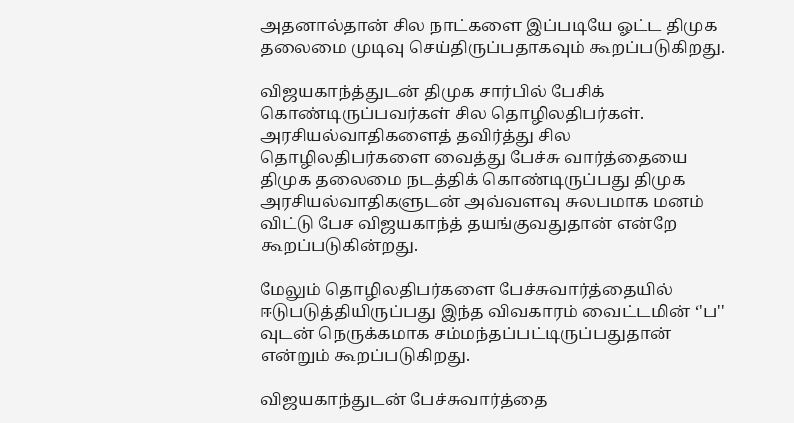அதனால்தான் சில நாட்களை இப்படியே ஓட்ட திமுக தலைமை முடிவு செய்திருப்பதாகவும் கூறப்படுகிறது.

விஜயகாந்த்துடன் திமுக சார்பில் பேசிக் கொண்டிருப்பவர்கள் சில தொழிலதிபர்கள். அரசியல்வாதிகளைத் தவிர்த்து சில தொழிலதிபர்களை வைத்து பேச்சு வார்த்தையை திமுக தலைமை நடத்திக் கொண்டிருப்பது திமுக அரசியல்வாதிகளுடன் அவ்வளவு சுலபமாக மனம் விட்டு பேச விஜயகாந்த் தயங்குவதுதான் என்றே கூறப்படுகின்றது.

மேலும் தொழிலதிபர்களை பேச்சுவார்த்தையில் ஈடுபடுத்தியிருப்பது இந்த விவகாரம் வைட்டமின் ‘'ப'' வுடன் நெருக்கமாக சம்மந்தப்பட்டிருப்பதுதான் என்றும் கூறப்படுகிறது.

விஜயகாந்துடன் பேச்சுவார்த்தை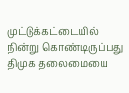முட்டுக்கட்டையில் நின்று கொண்டிருப்பது திமுக தலைமையை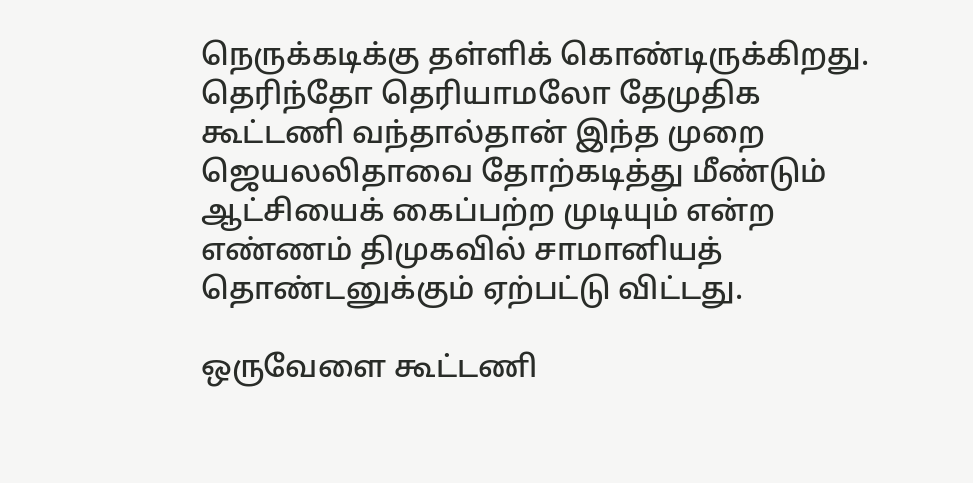நெருக்கடிக்கு தள்ளிக் கொண்டிருக்கிறது. தெரிந்தோ தெரியாமலோ தேமுதிக கூட்டணி வந்தால்தான் இந்த முறை ஜெயலலிதாவை தோற்கடித்து மீண்டும் ஆட்சியைக் கைப்பற்ற முடியும் என்ற எண்ணம் திமுகவில் சாமானியத் தொண்டனுக்கும் ஏற்பட்டு விட்டது.

ஒருவேளை கூட்டணி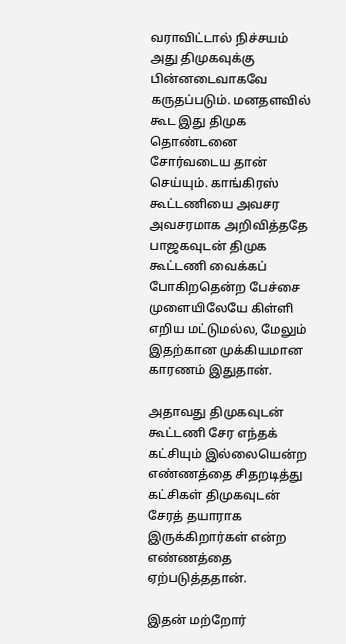வராவிட்டால் நிச்சயம் அது திமுகவுக்கு பின்னடைவாகவே கருதப்படும். மனதளவில் கூட இது திமுக தொண்டனை சோர்வடைய தான் செய்யும். காங்கிரஸ் கூட்டணியை அவசர அவசரமாக அறிவித்ததே பாஜகவுடன் திமுக கூட்டணி வைக்கப் போகிறதென்ற பேச்சை முளையிலேயே கிள்ளி எறிய மட்டுமல்ல, மேலும் இதற்கான முக்கியமான காரணம் இதுதான்.

அதாவது திமுகவுடன் கூட்டணி சேர எந்தக் கட்சியும் இல்லையென்ற எண்ணத்தை சிதறடித்து கட்சிகள் திமுகவுடன் சேரத் தயாராக இருக்கிறார்கள் என்ற எண்ணத்தை ஏற்படுத்ததான்.

இதன் மற்றோர்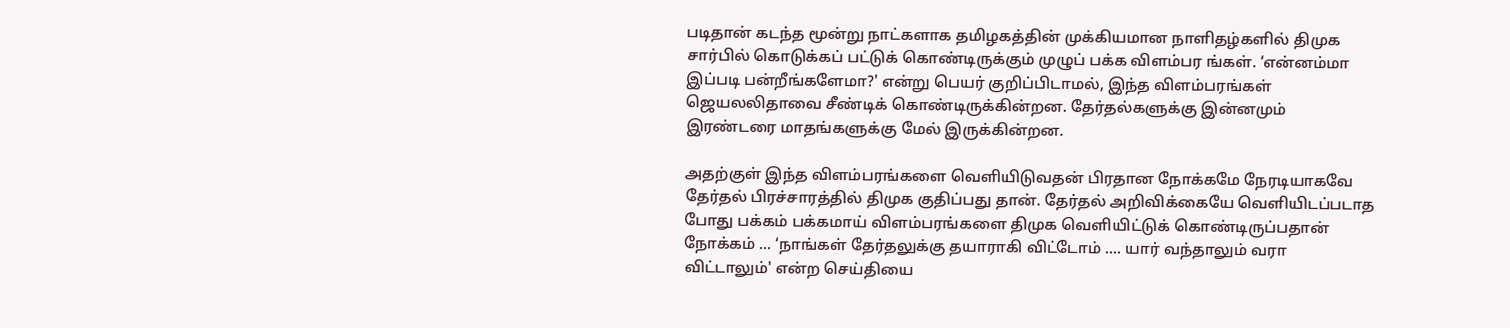படிதான் கடந்த மூன்று நாட்களாக தமிழகத்தின் முக்கியமான நாளிதழ்களில் திமுக சார்பில் கொடுக்கப் பட்டுக் கொண்டிருக்கும் முழுப் பக்க விளம்பர ங்கள். ‘என்னம்மா இப்படி பன்றீங்களேமா?' என்று பெயர் குறிப்பிடாமல், இந்த விளம்பரங்கள் ஜெயலலிதாவை சீண்டிக் கொண்டிருக்கின்றன. தேர்தல்களுக்கு இன்னமும் இரண்டரை மாதங்களுக்கு மேல் இருக்கின்றன.

அதற்குள் இந்த விளம்பரங்களை வெளியிடுவதன் பிரதான நோக்கமே நேரடியாகவே தேர்தல் பிரச்சாரத்தில் திமுக குதிப்பது தான். தேர்தல் அறிவிக்கையே வெளியிடப்படாத போது பக்கம் பக்கமாய் விளம்பரங்களை திமுக வெளியிட்டுக் கொண்டிருப்பதான் நோக்கம் ... ‘நாங்கள் தேர்தலுக்கு தயாராகி விட்டோம் .... யார் வந்தாலும் வரா விட்டாலும்' என்ற செய்தியை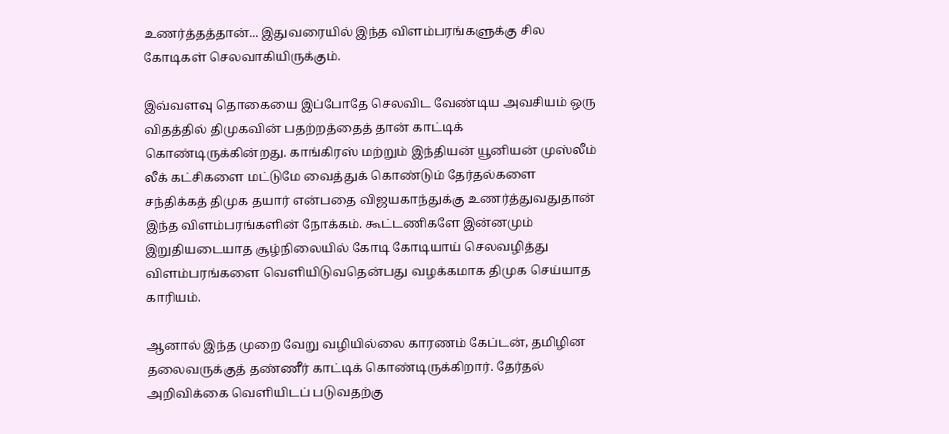உணர்த்தத்தான்... இதுவரையில் இந்த விளம்பரங்களுக்கு சில கோடிகள் செலவாகியிருக்கும்.

இவ்வளவு தொகையை இப்போதே செலவிட வேண்டிய அவசியம் ஒரு விதத்தில் திமுகவின் பதற்றத்தைத் தான் காட்டிக் கொண்டிருக்கின்றது. காங்கிரஸ் மற்றும் இந்தியன் யூனியன் முஸ்லீம் லீக் கட்சிகளை மட்டுமே வைத்துக் கொண்டும் தேர்தல்களை சந்திக்கத் திமுக தயார் என்பதை விஜயகாந்துக்கு உணர்த்துவதுதான் இந்த விளம்பரங்களின் நோக்கம். கூட்டணிகளே இன்னமும் இறுதியடையாத சூழ்நிலையில் கோடி கோடியாய் செலவழித்து விளம்பரங்களை வெளியிடுவதென்பது வழக்கமாக திமுக செய்யாத காரியம்.

ஆனால் இந்த முறை வேறு வழியில்லை காரணம் கேப்டன், தமிழின தலைவருக்குத் தண்ணீர் காட்டிக் கொண்டிருக்கிறார். தேர்தல் அறிவிக்கை வெளியிடப் படுவதற்கு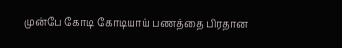முன்பே கோடி கோடியாய் பணத்தை பிரதான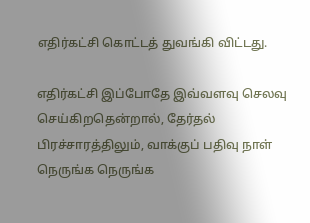எதிர்கட்சி கொட்டத் துவங்கி விட்டது.

எதிர்கட்சி இப்போதே இவ்வளவு செலவு செய்கிறதென்றால், தேர்தல் பிரச்சாரத்திலும், வாக்குப் பதிவு நாள் நெருங்க நெருங்க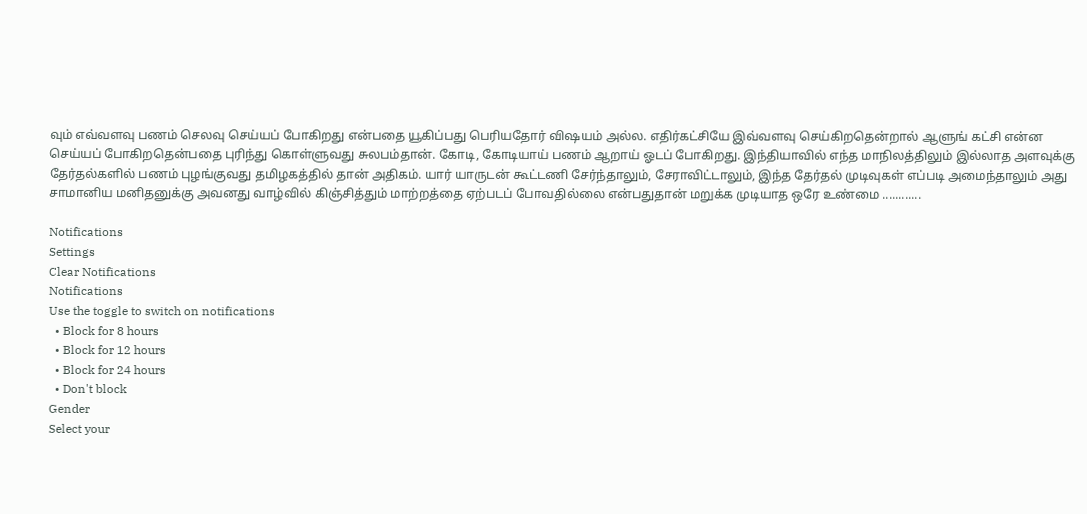வும் எவ்வளவு பணம் செலவு செய்யப் போகிறது என்பதை யூகிப்பது பெரியதோர் விஷயம் அல்ல. எதிர்கட்சியே இவ்வளவு செய்கிறதென்றால் ஆளுங் கட்சி என்ன செய்யப் போகிறதென்பதை புரிந்து கொள்ளுவது சுலபம்தான். கோடி, கோடியாய் பணம் ஆறாய் ஓடப் போகிறது. இந்தியாவில் எந்த மாநிலத்திலும் இல்லாத அளவுக்கு தேர்தல்களில் பணம் புழங்குவது தமிழகத்தில் தான் அதிகம். யார் யாருடன் கூட்டணி சேர்ந்தாலும், சேராவிட்டாலும், இந்த தேர்தல் முடிவுகள் எப்படி அமைந்தாலும் அது சாமானிய மனிதனுக்கு அவனது வாழ்வில் கிஞ்சித்தும் மாற்றத்தை ஏற்படப் போவதில்லை என்பதுதான் மறுக்க முடியாத ஒரே உண்மை ............

Notifications
Settings
Clear Notifications
Notifications
Use the toggle to switch on notifications
  • Block for 8 hours
  • Block for 12 hours
  • Block for 24 hours
  • Don't block
Gender
Select your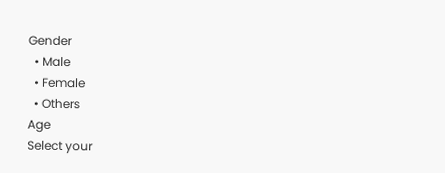Gender
  • Male
  • Female
  • Others
Age
Select your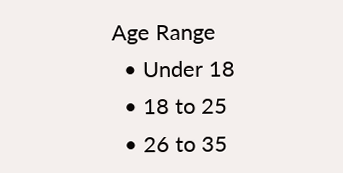Age Range
  • Under 18
  • 18 to 25
  • 26 to 35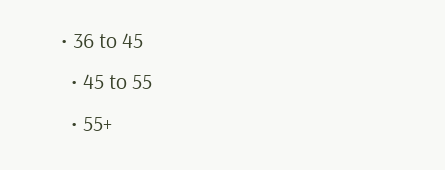• 36 to 45
  • 45 to 55
  • 55+